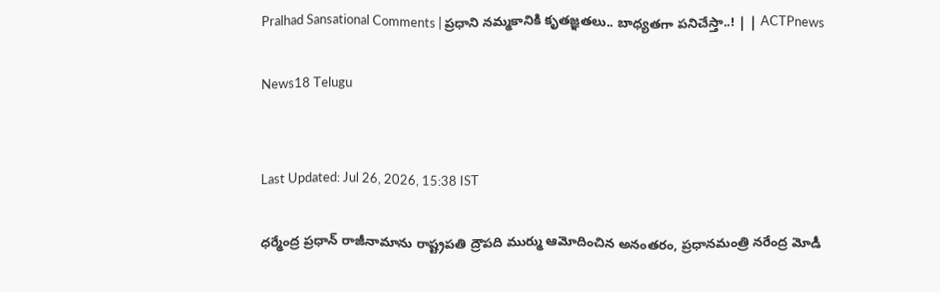Pralhad Sansational Comments | ప్రధాని నమ్మకానికి కృతజ్ఞతలు.. బాధ్యతగా పనిచేస్తా..! | | ACTPnews

News18 Telugu


Last Updated: Jul 26, 2026, 15:38 IST

ధర్మేంద్ర ప్రధాన్ రాజీనామాను రాష్ట్రపతి ద్రౌపది ముర్ము ఆమోదించిన అనంతరం, ప్రధానమంత్రి నరేంద్ర మోడీ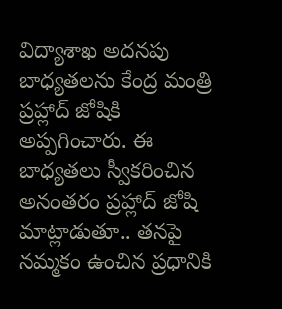విద్యాశాఖ అదనపు బాధ్యతలను కేంద్ర మంత్రి ప్రహ్లాద్ జోషికి అప్పగించారు. ఈ బాధ్యతలు స్వీకరించిన అనంతరం ప్రహ్లాద్ జోషి మాట్లాడుతూ.. తనపై నమ్మకం ఉంచిన ప్రధానికి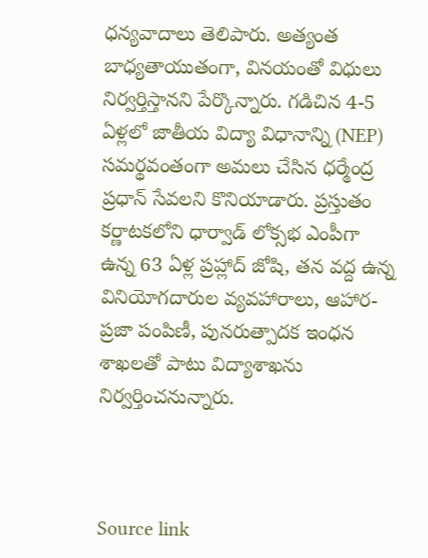ధన్యవాదాలు తెలిపారు. అత్యంత బాధ్యతాయుతంగా, వినయంతో విధులు నిర్వర్తిస్తానని పేర్కొన్నారు. గడిచిన 4-5 ఏళ్లలో జాతీయ విద్యా విధానాన్ని (NEP) సమర్థవంతంగా అమలు చేసిన ధర్మేంద్ర ప్రధాన్ సేవలని కొనియాడారు. ప్రస్తుతం కర్ణాటకలోని ధార్వాడ్ లోక్సభ ఎంపీగా ఉన్న 63 ఏళ్ల ప్రహ్లాద్ జోషి, తన వద్ద ఉన్న వినియోగదారుల వ్యవహారాలు, ఆహార-ప్రజా పంపిణీ, పునరుత్పాదక ఇంధన శాఖలతో పాటు విద్యాశాఖను నిర్వర్తించనున్నారు.



Source link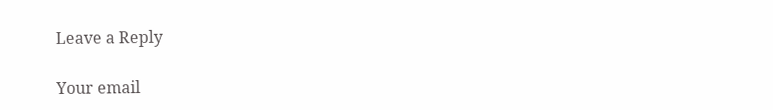Leave a Reply

Your email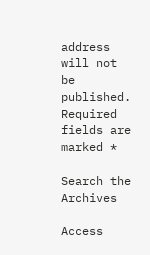address will not be published. Required fields are marked *

Search the Archives

Access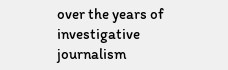over the years of investigative journalism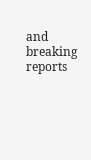and breaking reports